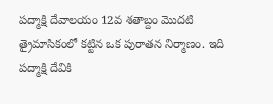పద్మాక్షి దేవాలయం 12వ శతాబ్దం మొదటి త్రైమాసికంలో కట్టిన ఒక పురాతన నిర్మాణం. ఇది పద్మాక్షి దేవికి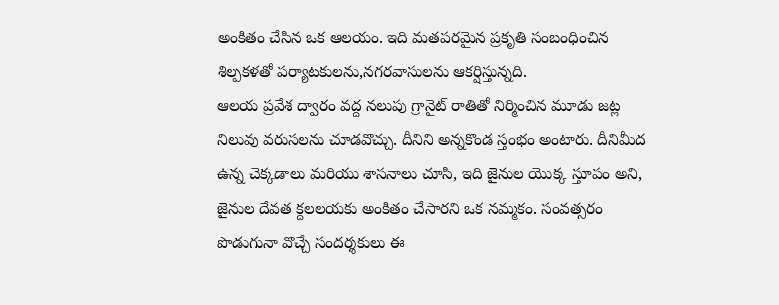అంకితం చేసిన ఒక ఆలయం. ఇది మతపరమైన ప్రకృతి సంబంధించిన శిల్పకళతో పర్యాటకులను,నగరవాసులను ఆకర్షిస్తున్నది.
ఆలయ ప్రవేశ ద్వారం వద్ద నలుపు గ్రానైట్ రాతితో నిర్మించిన మూడు జట్ల నిలువు వరుసలను చూడవొచ్చు. దీనిని అన్నకొండ స్తంభం అంటారు. దీనిమీద ఉన్న చెక్కడాలు మరియు శాసనాలు చూసి, ఇది జైనుల యొక్క స్తూపం అని, జైనుల దేవత క్దలలయకు అంకితం చేసారని ఒక నమ్మకం. సంవత్సరం పొడుగునా వొచ్చే సందర్శకులు ఈ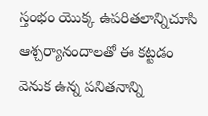స్తంభం యొక్క ఉపరితలాన్నిచూసి ఆశ్చర్యానందాలతో ఈ కట్టడం వెనుక ఉన్న పనితనాన్ని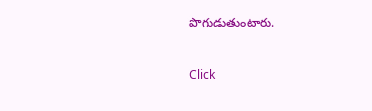పొగుడుతుంటారు.



Click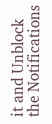it and Unblock the Notifications